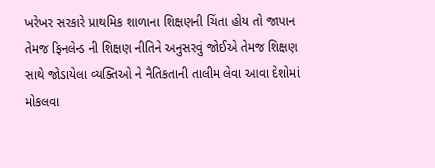ખરેખર સરકારે પ્રાથમિક શાળાના શિક્ષણની ચિંતા હોય તો જાપાન તેમજ ફિનલેન્ડ ની શિક્ષણ નીતિને અનુસરવું જોઈએ તેમજ શિક્ષણ સાથે જોડાયેલા વ્યક્તિઓ ને નૈતિકતાની તાલીમ લેવા આવા દેશોમાં મોકલવા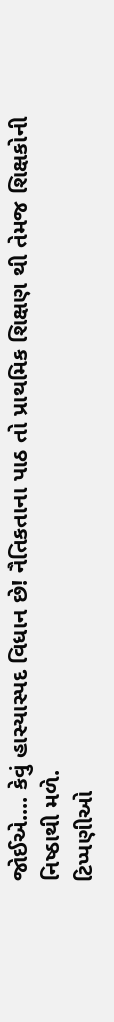જોઈએ.... કેવું હાસ્યાસ્પદ વિધાન છે! નૈતિકતાના પાઠ તો પ્રાથમિક શિક્ષણ થી તેમજ શિક્ષકોની નિષ્ઠાથી મળે.
ટિપ્પણીઓ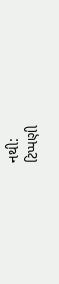નથી:
ટિપ્પણી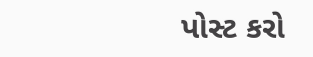પોસ્ટ કરો